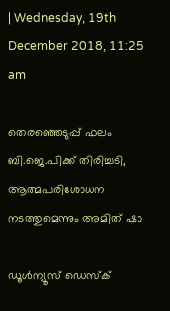| Wednesday, 19th December 2018, 11:25 am

തെരഞ്ഞെടുപ്പ് ഫലം ബി.ജെ.പിക്ക് തിരിച്ചടി, ആത്മപരിശോധന നടത്തുമെന്നും അമിത് ഷാ

ഡൂള്‍ന്യൂസ് ഡെസ്‌ക്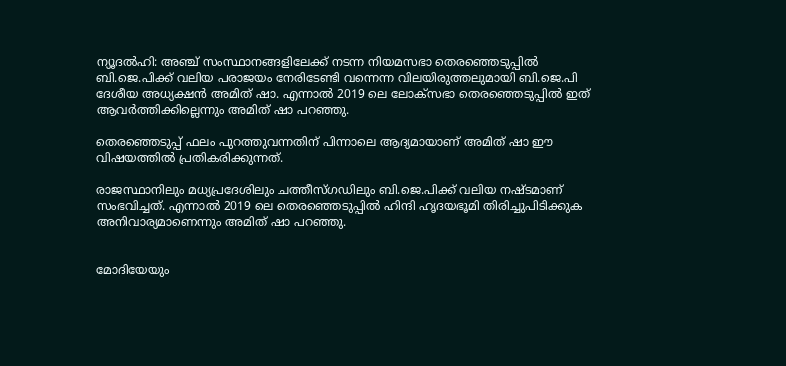ന്യൂദല്‍ഹി: അഞ്ച് സംസ്ഥാനങ്ങളിലേക്ക് നടന്ന നിയമസഭാ തെരഞ്ഞെടുപ്പില്‍ ബി.ജെ.പിക്ക് വലിയ പരാജയം നേരിടേണ്ടി വന്നെന്ന വിലയിരുത്തലുമായി ബി.ജെ.പി ദേശീയ അധ്യക്ഷന്‍ അമിത് ഷാ. എന്നാല്‍ 2019 ലെ ലോക്‌സഭാ തെരഞ്ഞെടുപ്പില്‍ ഇത് ആവര്‍ത്തിക്കില്ലെന്നും അമിത് ഷാ പറഞ്ഞു.

തെരഞ്ഞെടുപ്പ് ഫലം പുറത്തുവന്നതിന് പിന്നാലെ ആദ്യമായാണ് അമിത് ഷാ ഈ വിഷയത്തില്‍ പ്രതികരിക്കുന്നത്.

രാജസ്ഥാനിലും മധ്യപ്രദേശിലും ചത്തീസ്ഗഡിലും ബി.ജെ.പിക്ക് വലിയ നഷ്ടമാണ് സംഭവിച്ചത്. എന്നാല്‍ 2019 ലെ തെരഞ്ഞെടുപ്പില്‍ ഹിന്ദി ഹൃദയഭൂമി തിരിച്ചുപിടിക്കുക അനിവാര്യമാണെന്നും അമിത് ഷാ പറഞ്ഞു.


മോദിയേയും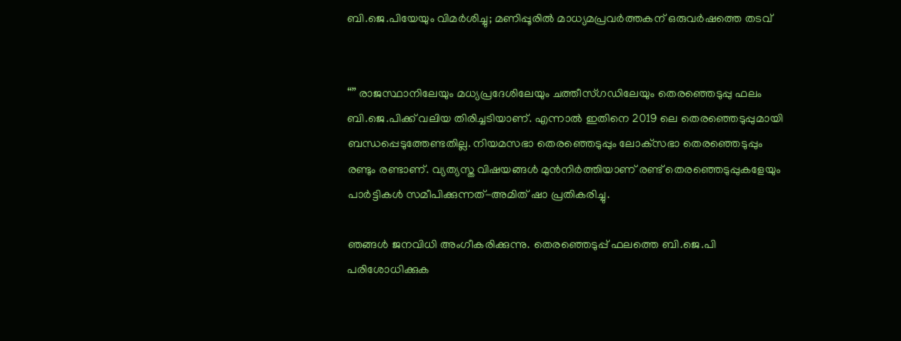ബി.ജെ.പിയേയും വിമര്‍ശിച്ചു; മണിപ്പൂരില്‍ മാധ്യമപ്രവര്‍ത്തകന് ഒരുവര്‍ഷത്തെ തടവ്


“” രാജസ്ഥാനിലേയും മധ്യപ്രദേശിലേയും ചത്തീസ്ഗഡിലേയും തെരഞ്ഞെടുപ്പു ഫലം ബി.ജെ.പിക്ക് വലിയ തിരിച്ചടിയാണ്. എന്നാല്‍ ഇതിനെ 2019 ലെ തെരഞ്ഞെടുപ്പുമായി ബന്ധപ്പെടുത്തേണ്ടതില്ല. നിയമസഭാ തെരഞ്ഞെടുപ്പും ലോക്‌സഭാ തെരഞ്ഞെടുപ്പും രണ്ടും രണ്ടാണ്. വ്യത്യസ്ത വിഷയങ്ങള്‍ മുന്‍നിര്‍ത്തിയാണ് രണ്ട് തെരഞ്ഞെടുപ്പുകളേയും പാര്‍ട്ടികള്‍ സമീപിക്കുന്നത്-അമിത് ഷാ പ്രതികരിച്ചു.

ഞങ്ങള്‍ ജനവിധി അംഗീകരിക്കുന്നു. തെരഞ്ഞെടുപ്പ് ഫലത്തെ ബി.ജെ.പി പരിശോധിക്കുക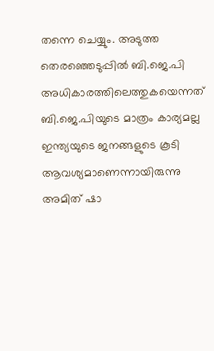തന്നെ ചെയ്യും. അടുത്ത തെരഞ്ഞെടുപ്പില്‍ ബി.ജെ.പി അധികാരത്തിലെത്തുകയെന്നത് ബി.ജെ.പിയുടെ മാത്രം കാര്യമല്ല ഇന്ത്യയുടെ ജനങ്ങളുടെ കൂടി ആവശ്യമാണെന്നായിരുന്നു അമിത് ഷാ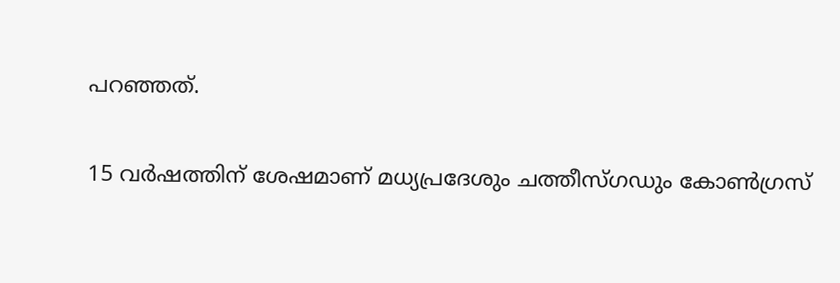പറഞ്ഞത്.

15 വര്‍ഷത്തിന് ശേഷമാണ് മധ്യപ്രദേശും ചത്തീസ്ഗഡും കോണ്‍ഗ്രസ്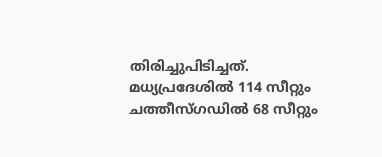തിരിച്ചുപിടിച്ചത്. മധ്യപ്രദേശില്‍ 114 സീറ്റും ചത്തീസ്ഗഡില്‍ 68 സീറ്റും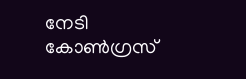നേടി കോണ്‍ഗ്രസ്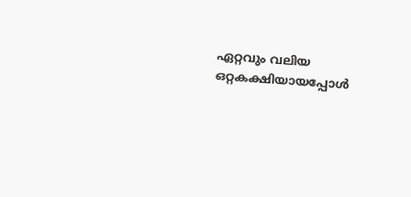ഏറ്റവും വലിയ ഒറ്റകക്ഷിയായപ്പോള്‍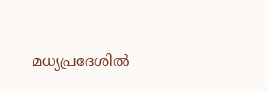മധ്യപ്രദേശില്‍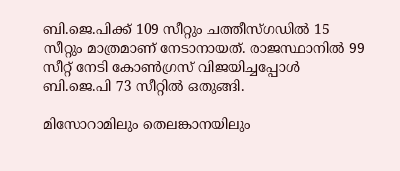ബി.ജെ.പിക്ക് 109 സീറ്റും ചത്തീസ്ഗഡില്‍ 15 സീറ്റും മാത്രമാണ് നേടാനായത്. രാജസ്ഥാനില്‍ 99 സീറ്റ് നേടി കോണ്‍ഗ്രസ് വിജയിച്ചപ്പോള്‍ ബി.ജെ.പി 73 സീറ്റില്‍ ഒതുങ്ങി.

മിസോറാമിലും തെലങ്കാനയിലും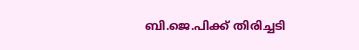ബി.ജെ.പിക്ക് തിരിച്ചടി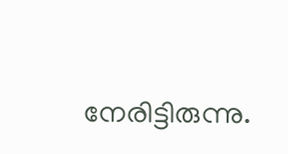നേരിട്ടിരുന്നു.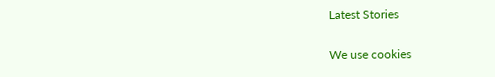Latest Stories

We use cookies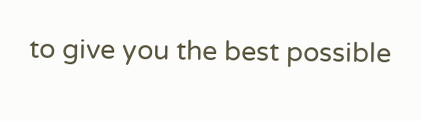to give you the best possible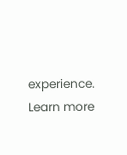experience. Learn more